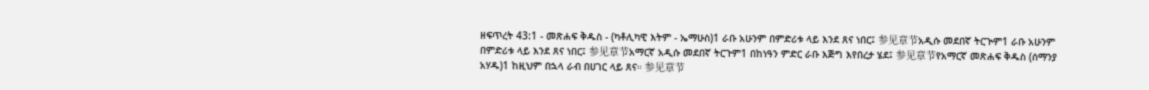ዘፍጥረት 43:1 - መጽሐፍ ቅዱስ - (ካቶሊካዊ እትም - ኤማሁስ)1 ራቡ አሁንም በምድሪቱ ላይ እንደ ጸና ነበር፤ 参见章节አዲሱ መደበኛ ትርጒም1 ራቡ አሁንም በምድሪቱ ላይ እንደ ጸና ነበር፤ 参见章节አማርኛ አዲሱ መደበኛ ትርጉም1 በከነዓን ምድር ራቡ እጅግ እየበረታ ሄደ፤ 参见章节የአማርኛ መጽሐፍ ቅዱስ (ሰማንያ አሃዱ)1 ከዚህም በኋላ ራብ በሀገር ላይ ጸና። 参见章节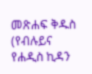መጽሐፍ ቅዱስ (የብሉይና የሐዲስ ኪዳን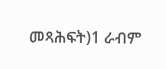መጻሕፍት)1 ራብም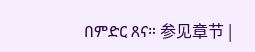በምድር ጸና። 参见章节 |